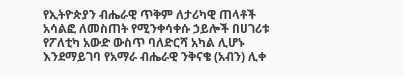የኢትዮጵያን ብሔራዊ ጥቅም ለታሪካዊ ጠላቶች አሳልፎ ለመስጠት የሚንቀሳቀሱ ኃይሎች በሀገሪቱ የፖለቲካ አውድ ውስጥ ባለድርሻ አካል ሊሆኑ እንደማይገባ የአማራ ብሔራዊ ንቅናቄ (አብን) ሊቀ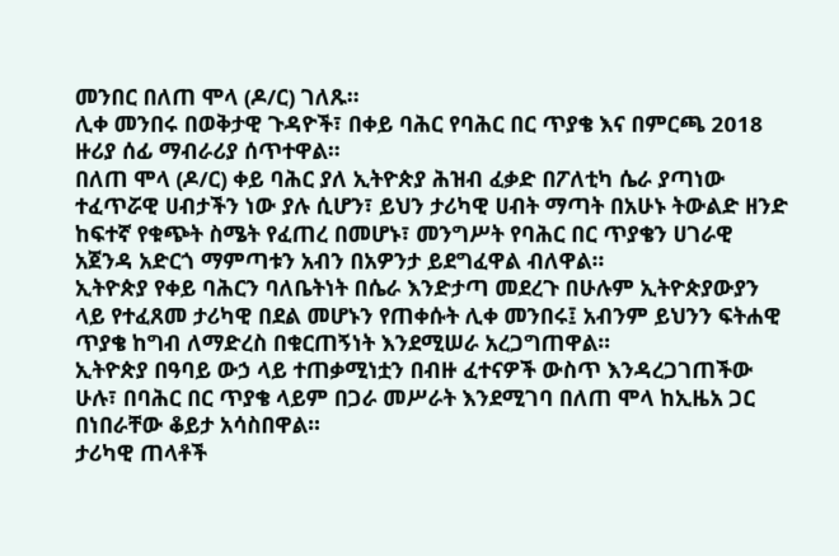መንበር በለጠ ሞላ (ዶ/ር) ገለጹ።
ሊቀ መንበሩ በወቅታዊ ጉዳዮች፣ በቀይ ባሕር የባሕር በር ጥያቄ እና በምርጫ 2018 ዙሪያ ሰፊ ማብራሪያ ሰጥተዋል።
በለጠ ሞላ (ዶ/ር) ቀይ ባሕር ያለ ኢትዮጵያ ሕዝብ ፈቃድ በፖለቲካ ሴራ ያጣነው ተፈጥሯዊ ሀብታችን ነው ያሉ ሲሆን፣ ይህን ታሪካዊ ሀብት ማጣት በአሁኑ ትውልድ ዘንድ ከፍተኛ የቁጭት ስሜት የፈጠረ በመሆኑ፣ መንግሥት የባሕር በር ጥያቄን ሀገራዊ አጀንዳ አድርጎ ማምጣቱን አብን በአዎንታ ይደግፈዋል ብለዋል።
ኢትዮጵያ የቀይ ባሕርን ባለቤትነት በሴራ እንድታጣ መደረጉ በሁሉም ኢትዮጵያውያን ላይ የተፈጸመ ታሪካዊ በደል መሆኑን የጠቀሱት ሊቀ መንበሩ፤ አብንም ይህንን ፍትሐዊ ጥያቄ ከግብ ለማድረስ በቁርጠኝነት እንደሚሠራ አረጋግጠዋል።
ኢትዮጵያ በዓባይ ውኃ ላይ ተጠቃሚነቷን በብዙ ፈተናዎች ውስጥ እንዳረጋገጠችው ሁሉ፣ በባሕር በር ጥያቄ ላይም በጋራ መሥራት እንደሚገባ በለጠ ሞላ ከኢዜአ ጋር በነበራቸው ቆይታ አሳስበዋል።
ታሪካዊ ጠላቶች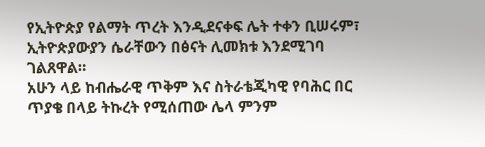የኢትዮጵያ የልማት ጥረት እንዲደናቀፍ ሌት ተቀን ቢሠሩም፣ ኢትዮጵያውያን ሴራቸውን በፅናት ሊመክቱ እንደሚገባ ገልጸዋል።
አሁን ላይ ከብሔራዊ ጥቅም እና ስትራቴጂካዊ የባሕር በር ጥያቄ በላይ ትኩረት የሚሰጠው ሌላ ምንም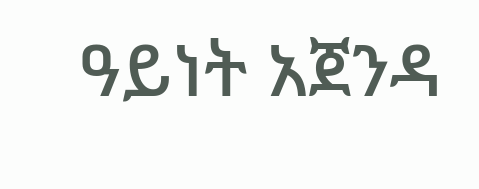ዓይነት አጀንዳ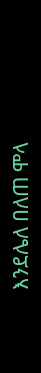እንደሌለ በለጠ ሞላ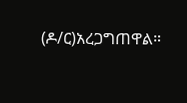(ዶ/ር)አረጋግጠዋል።